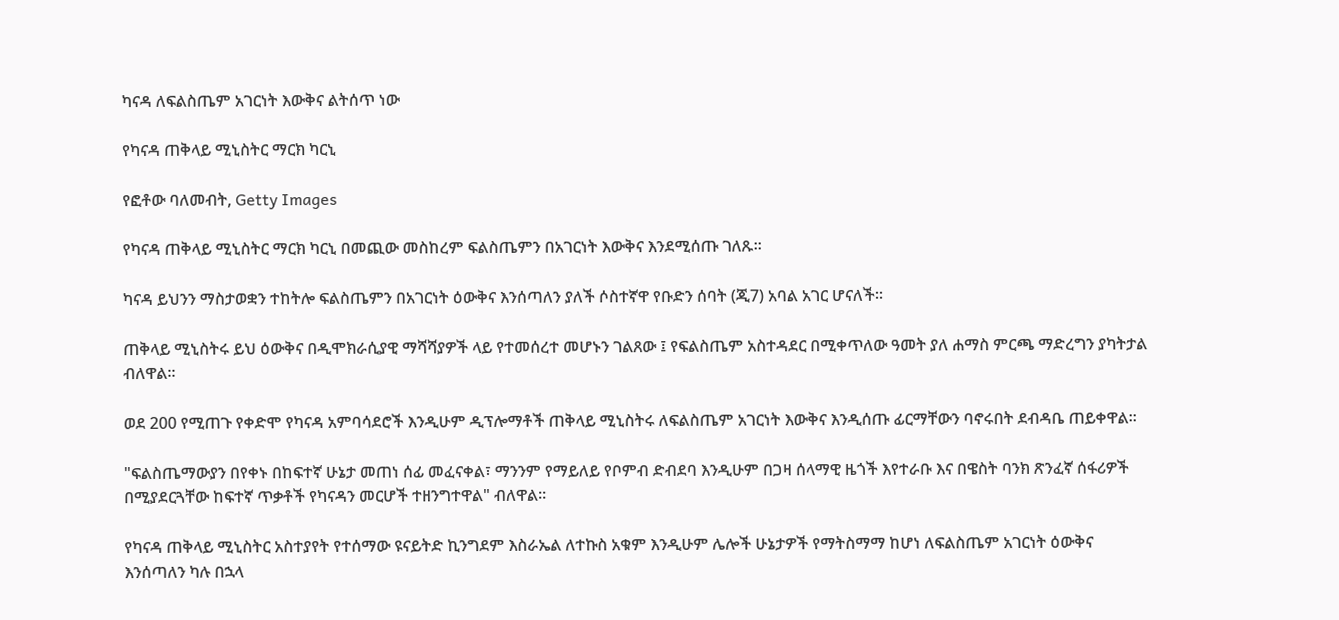ካናዳ ለፍልስጤም አገርነት እውቅና ልትሰጥ ነው

የካናዳ ጠቅላይ ሚኒስትር ማርክ ካርኒ

የፎቶው ባለመብት, Getty Images

የካናዳ ጠቅላይ ሚኒስትር ማርክ ካርኒ በመጪው መስከረም ፍልስጤምን በአገርነት እውቅና እንደሚሰጡ ገለጹ።

ካናዳ ይህንን ማስታወቋን ተከትሎ ፍልስጤምን በአገርነት ዕውቅና እንሰጣለን ያለች ሶስተኛዋ የቡድን ሰባት (ጂ7) አባል አገር ሆናለች።

ጠቅላይ ሚኒስትሩ ይህ ዕውቅና በዲሞክራሲያዊ ማሻሻያዎች ላይ የተመሰረተ መሆኑን ገልጸው ፤ የፍልስጤም አስተዳደር በሚቀጥለው ዓመት ያለ ሐማስ ምርጫ ማድረግን ያካትታል ብለዋል።

ወደ 200 የሚጠጉ የቀድሞ የካናዳ አምባሳደሮች እንዲሁም ዲፕሎማቶች ጠቅላይ ሚኒስትሩ ለፍልስጤም አገርነት እውቅና እንዲሰጡ ፊርማቸውን ባኖሩበት ደብዳቤ ጠይቀዋል።

"ፍልስጤማውያን በየቀኑ በከፍተኛ ሁኔታ መጠነ ሰፊ መፈናቀል፣ ማንንም የማይለይ የቦምብ ድብደባ እንዲሁም በጋዛ ሰላማዊ ዜጎች እየተራቡ እና በዌስት ባንክ ጽንፈኛ ሰፋሪዎች በሚያደርጓቸው ከፍተኛ ጥቃቶች የካናዳን መርሆች ተዘንግተዋል" ብለዋል።

የካናዳ ጠቅላይ ሚኒስትር አስተያየት የተሰማው ዩናይትድ ኪንግደም እስራኤል ለተኩስ አቁም እንዲሁም ሌሎች ሁኔታዎች የማትስማማ ከሆነ ለፍልስጤም አገርነት ዕውቅና እንሰጣለን ካሉ በኋላ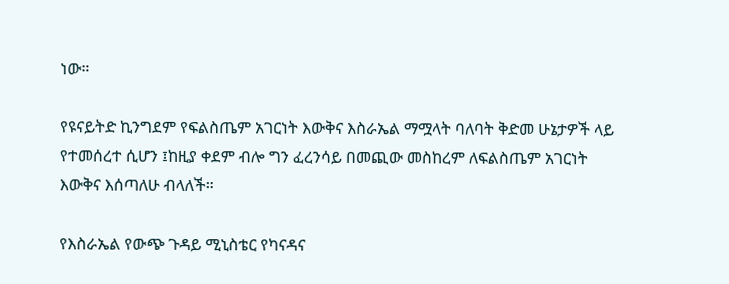ነው።

የዩናይትድ ኪንግደም የፍልስጤም አገርነት እውቅና እስራኤል ማሟላት ባለባት ቅድመ ሁኔታዎች ላይ የተመሰረተ ሲሆን ፤ከዚያ ቀደም ብሎ ግን ፈረንሳይ በመጪው መስከረም ለፍልስጤም አገርነት እውቅና እሰጣለሁ ብላለች።

የእስራኤል የውጭ ጉዳይ ሚኒስቴር የካናዳና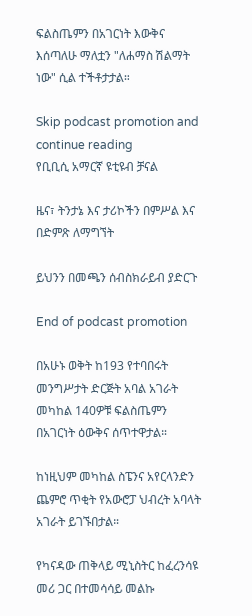ፍልስጤምን በአገርነት እውቅና እሰጣለሁ ማለቷን "ለሐማስ ሽልማት ነው" ሲል ተችቶታታል።

Skip podcast promotion and continue reading
የቢቢሲ አማርኛ ዩቲዩብ ቻናል

ዜና፣ ትንታኔ እና ታሪኮችን በምሥል እና በድምጽ ለማግኘት

ይህንን በመጫን ሰብስክራይብ ያድርጉ

End of podcast promotion

በአሁኑ ወቅት ከ193 የተባበሩት መንግሥታት ድርጅት አባል አገራት መካከል 140ዎቹ ፍልስጤምን በአገርነት ዕውቅና ሰጥተዋታል።

ከነዚህም መካከል ስፔንና አየርላንድን ጨምሮ ጥቂት የአውሮፓ ህብረት አባላት አገራት ይገኙበታል።

የካናዳው ጠቅላይ ሚኒስትር ከፈረንሳዩ መሪ ጋር በተመሳሳይ መልኩ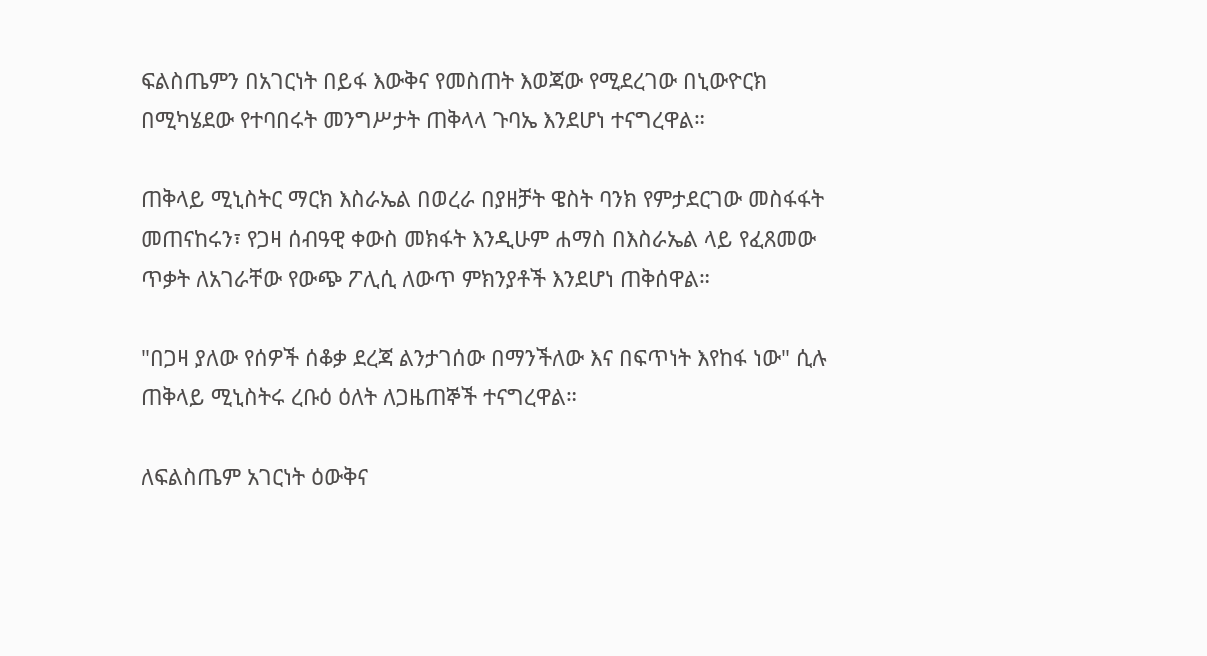ፍልስጤምን በአገርነት በይፋ እውቅና የመስጠት እወጃው የሚደረገው በኒውዮርክ በሚካሄደው የተባበሩት መንግሥታት ጠቅላላ ጉባኤ እንደሆነ ተናግረዋል።

ጠቅላይ ሚኒስትር ማርክ እስራኤል በወረራ በያዘቻት ዌስት ባንክ የምታደርገው መስፋፋት መጠናከሩን፣ የጋዛ ሰብዓዊ ቀውስ መክፋት እንዲሁም ሐማስ በእስራኤል ላይ የፈጸመው ጥቃት ለአገራቸው የውጭ ፖሊሲ ለውጥ ምክንያቶች እንደሆነ ጠቅሰዋል።

"በጋዛ ያለው የሰዎች ሰቆቃ ደረጃ ልንታገሰው በማንችለው እና በፍጥነት እየከፋ ነው" ሲሉ ጠቅላይ ሚኒስትሩ ረቡዕ ዕለት ለጋዜጠኞች ተናግረዋል።

ለፍልስጤም አገርነት ዕውቅና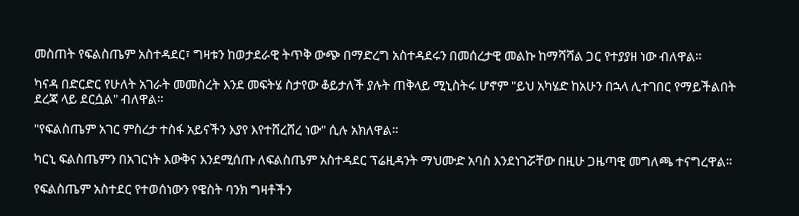መስጠት የፍልስጤም አስተዳደር፣ ግዛቱን ከወታደራዊ ትጥቅ ውጭ በማድረግ አስተዳደሩን በመሰረታዊ መልኩ ከማሻሻል ጋር የተያያዘ ነው ብለዋል።

ካናዳ በድርድር የሁለት አገራት መመስረት እንደ መፍትሄ ስታየው ቆይታለች ያሉት ጠቅላይ ሚኒስትሩ ሆኖም "ይህ አካሄድ ከአሁን በኋላ ሊተገበር የማይችልበት ደረጃ ላይ ደርሷል" ብለዋል።

"የፍልስጤም አገር ምስረታ ተስፋ አይናችን እያየ እየተሸረሸረ ነው" ሲሉ አክለዋል።

ካርኒ ፍልስጤምን በአገርነት እውቅና እንደሚሰጡ ለፍልስጤም አስተዳደር ፕሬዚዳንት ማህሙድ አባስ እንደነገሯቸው በዚሁ ጋዜጣዊ መግለጫ ተናግረዋል።

የፍልስጤም አስተደር የተወሰነውን የዌስት ባንክ ግዛቶችን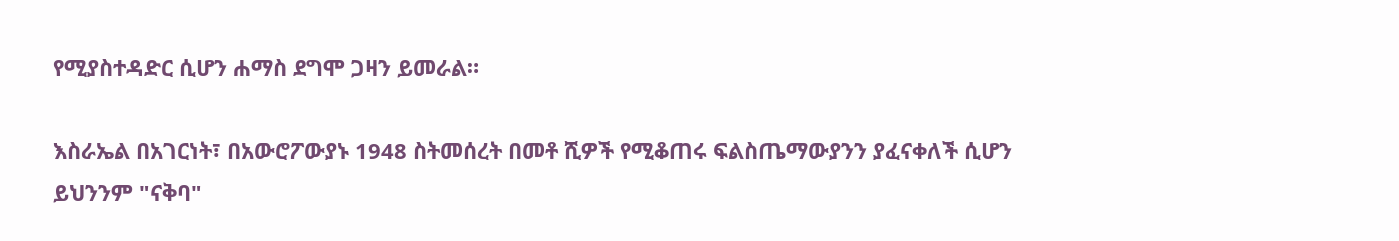የሚያስተዳድር ሲሆን ሐማስ ደግሞ ጋዛን ይመራል።

እስራኤል በአገርነት፣ በአውሮፖውያኑ 1948 ስትመሰረት በመቶ ሺዎች የሚቆጠሩ ፍልስጤማውያንን ያፈናቀለች ሲሆን ይህንንም "ናቅባ"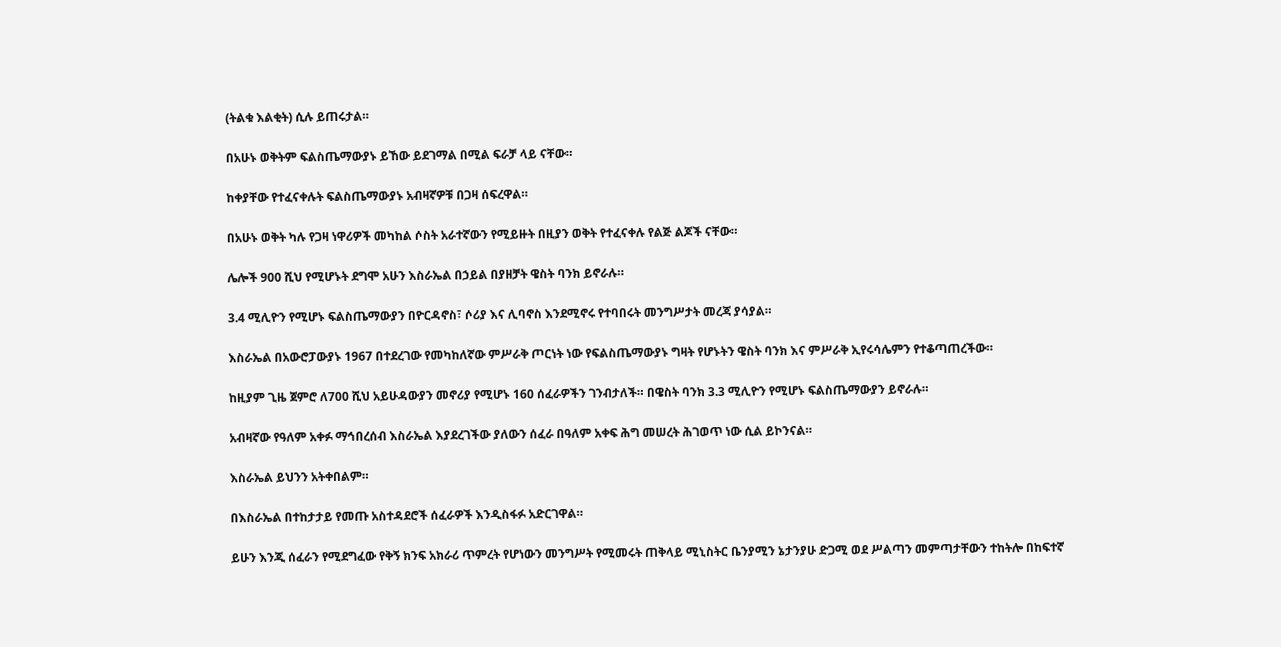(ትልቁ እልቂት) ሲሉ ይጠሩታል።

በአሁኑ ወቅትም ፍልስጤማውያኑ ይኸው ይደገማል በሚል ፍራቻ ላይ ናቸው።

ከቀያቸው የተፈናቀሉት ፍልስጤማውያኑ አብዛኛዎቹ በጋዛ ሰፍረዋል።

በአሁኑ ወቅት ካሉ የጋዛ ነዋሪዎች መካከል ሶስት አራተኛውን የሚይዙት በዚያን ወቅት የተፈናቀሉ የልጅ ልጆች ናቸው።

ሌሎች 900 ሺህ የሚሆኑት ደግሞ አሁን እስራኤል በኃይል በያዘቻት ዌስት ባንክ ይኖራሉ።

3.4 ሚሊዮን የሚሆኑ ፍልስጤማውያን በዮርዳኖስ፣ ሶሪያ እና ሊባኖስ እንደሚኖሩ የተባበሩት መንግሥታት መረጃ ያሳያል።

እስራኤል በአውሮፓውያኑ 1967 በተደረገው የመካከለኛው ምሥራቅ ጦርነት ነው የፍልስጤማውያኑ ግዛት የሆኑትን ዌስት ባንክ እና ምሥራቅ ኢየሩሳሌምን የተቆጣጠረችው።

ከዚያም ጊዜ ጀምሮ ለ700 ሺህ አይሁዳውያን መኖሪያ የሚሆኑ 160 ሰፈራዎችን ገንብታለች። በዌስት ባንክ 3.3 ሚሊዮን የሚሆኑ ፍልስጤማውያን ይኖራሉ።

አብዛኛው የዓለም አቀፉ ማኅበረሰብ እስራኤል እያደረገችው ያለውን ሰፈራ በዓለም አቀፍ ሕግ መሠረት ሕገወጥ ነው ሲል ይኮንናል።

እስራኤል ይህንን አትቀበልም።

በእስራኤል በተከታታይ የመጡ አስተዳደሮች ሰፈራዎች እንዲስፋፉ አድርገዋል።

ይሁን እንጂ ሰፈራን የሚደግፈው የቅኝ ክንፍ አክራሪ ጥምረት የሆነውን መንግሥት የሚመሩት ጠቅላይ ሚኒስትር ቤንያሚን ኔታንያሁ ድጋሚ ወደ ሥልጣን መምጣታቸውን ተከትሎ በከፍተኛ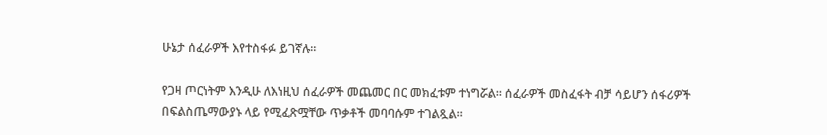ሁኔታ ሰፈራዎች እየተስፋፉ ይገኛሉ።

የጋዛ ጦርነትም እንዲሁ ለእነዚህ ሰፈራዎች መጨመር በር መክፈቱም ተነግሯል። ሰፈራዎች መስፈፋት ብቻ ሳይሆን ሰፋሪዎች በፍልስጤማውያኑ ላይ የሚፈጽሟቸው ጥቃቶች መባባሱም ተገልጿል።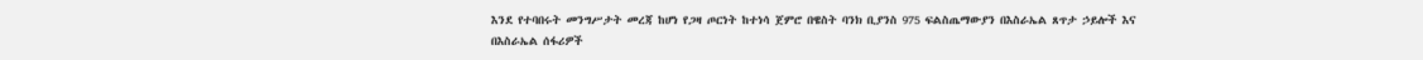እንደ የተባበሩት መንግሥታት መረጃ ከሆነ የጋዛ ጦርነት ከተነሳ ጀምሮ በዌስት ባንክ ቢያንስ 975 ፍልስጤማውያን በእስራኤል ጸጥታ ኃይሎች እና በእስራኤል ሰፋሪዎች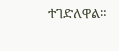ተገድለዋል።